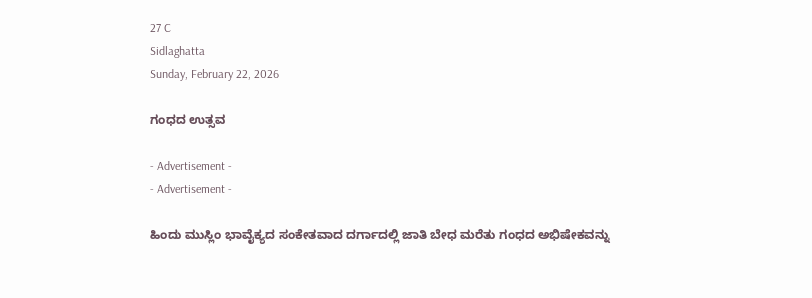27 C
Sidlaghatta
Sunday, February 22, 2026

ಗಂಧದ ಉತ್ಸವ

- Advertisement -
- Advertisement -

ಹಿಂದು ಮುಸ್ಲಿಂ ಭಾವೈಕ್ಯದ ಸಂಕೇತವಾದ ದರ್ಗಾದಲ್ಲಿ ಜಾತಿ ಬೇಧ ಮರೆತು ಗಂಧದ ಅಭಿಷೇಕವನ್ನು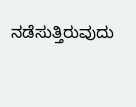ನಡೆಸುತ್ತಿರುವುದು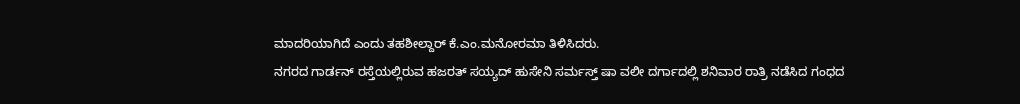ಮಾದರಿಯಾಗಿದೆ ಎಂದು ತಹಶೀಲ್ದಾರ್ ಕೆ.ಎಂ.ಮನೋರಮಾ ತಿಳಿಸಿದರು.
ನಗರದ ಗಾರ್ಡನ್ ರಸ್ತೆಯಲ್ಲಿರುವ ಹಜರತ್ ಸಯ್ಯದ್ ಹುಸೇನಿ ಸರ್ಮಸ್ತ್ ಷಾ ವಲೀ ದರ್ಗಾದಲ್ಲಿ ಶನಿವಾರ ರಾತ್ರಿ ನಡೆಸಿದ ಗಂಧದ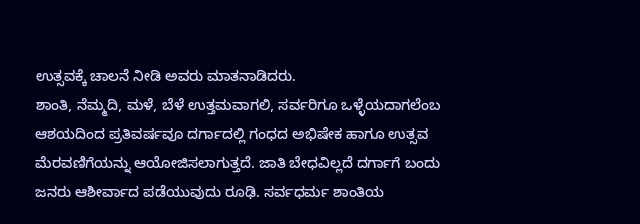ಉತ್ಸವಕ್ಕೆ ಚಾಲನೆ ನೀಡಿ ಅವರು ಮಾತನಾಡಿದರು.
ಶಾಂತಿ, ನೆಮ್ಮದಿ, ಮಳೆ, ಬೆಳೆ ಉತ್ತಮವಾಗಲಿ, ಸರ್ವರಿಗೂ ಒಳ್ಳೆಯದಾಗಲೆಂಬ ಆಶಯದಿಂದ ಪ್ರತಿವರ್ಷವೂ ದರ್ಗಾದಲ್ಲಿ ಗಂಧದ ಅಭಿಷೇಕ ಹಾಗೂ ಉತ್ಸವ ಮೆರವಣಿಗೆಯನ್ನು ಆಯೋಜಿಸಲಾಗುತ್ತದೆ. ಜಾತಿ ಬೇಧವಿಲ್ಲದೆ ದರ್ಗಾಗೆ ಬಂದು ಜನರು ಆಶೀರ್ವಾದ ಪಡೆಯುವುದು ರೂಢಿ. ಸರ್ವಧರ್ಮ ಶಾಂತಿಯ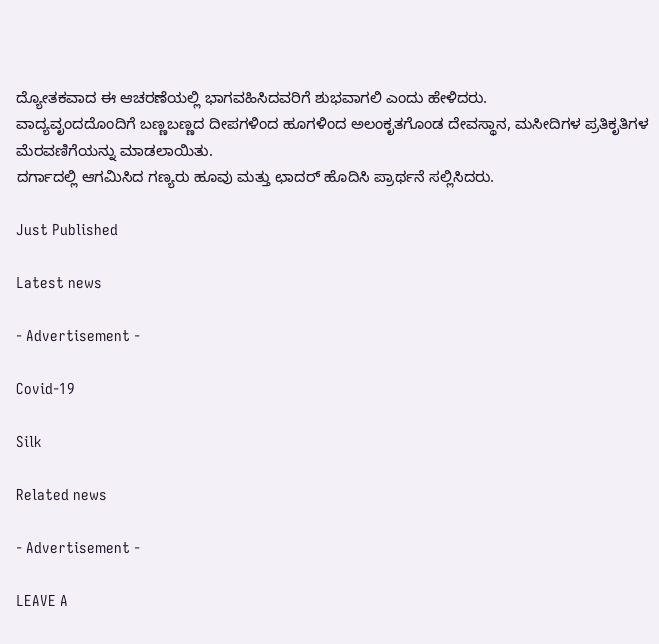ದ್ಯೋತಕವಾದ ಈ ಆಚರಣೆಯಲ್ಲಿ ಭಾಗವಹಿಸಿದವರಿಗೆ ಶುಭವಾಗಲಿ ಎಂದು ಹೇಳಿದರು.
ವಾದ್ಯವೃಂದದೊಂದಿಗೆ ಬಣ್ಣಬಣ್ಣದ ದೀಪಗಳಿಂದ ಹೂಗಳಿಂದ ಅಲಂಕೃತಗೊಂಡ ದೇವಸ್ಥಾನ, ಮಸೀದಿಗಳ ಪ್ರತಿಕೃತಿಗಳ ಮೆರವಣಿಗೆಯನ್ನು ಮಾಡಲಾಯಿತು.
ದರ್ಗಾದಲ್ಲಿ ಆಗಮಿಸಿದ ಗಣ್ಯರು ಹೂವು ಮತ್ತು ಛಾದರ್ ಹೊದಿಸಿ ಪ್ರಾರ್ಥನೆ ಸಲ್ಲಿಸಿದರು.

Just Published

Latest news

- Advertisement -

Covid-19

Silk

Related news

- Advertisement -

LEAVE A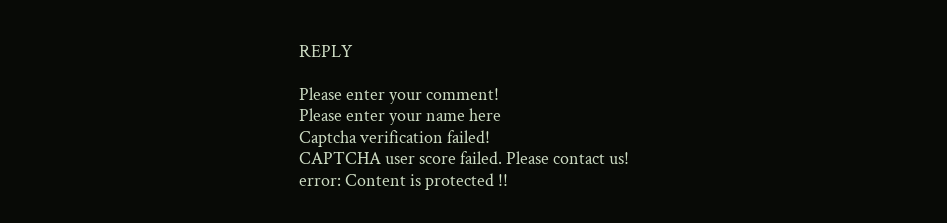REPLY

Please enter your comment!
Please enter your name here
Captcha verification failed!
CAPTCHA user score failed. Please contact us!
error: Content is protected !!